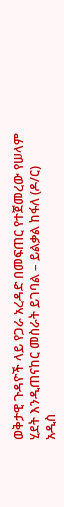ወቅታዊ ጉዳዮች ላይ የጋራ አረዳድ በመፍጠር የተጀመረው የሠላም ሂደት እንዲጠናከር መስራት ይገባል – ይልቃል ከፋለ (ዶ/ር)
አዲስ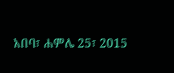አበባ፣ ሐምሌ 25፣ 2015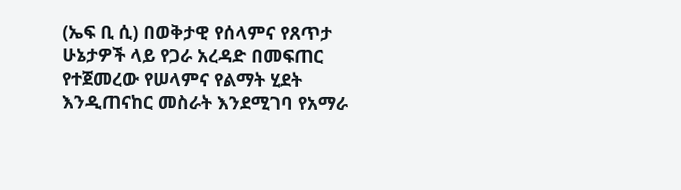(ኤፍ ቢ ሲ) በወቅታዊ የሰላምና የጸጥታ ሁኔታዎች ላይ የጋራ አረዳድ በመፍጠር የተጀመረው የሠላምና የልማት ሂደት እንዲጠናከር መስራት እንደሚገባ የአማራ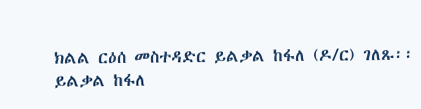ክልል ርዕሰ መስተዳድር ይልቃል ከፋለ (ዶ/ር) ገለጹ፡፡
ይልቃል ከፋለ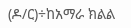(ዶ/ር)÷ከአማራ ክልል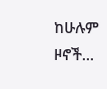ከሁሉም ዞኖች…